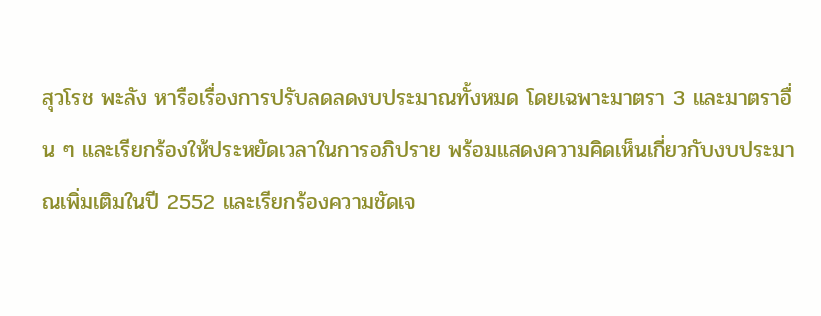สุวโรช พะลัง หารือเรื่องการปรับลดลดงบประมาณทั้งหมด โดยเฉพาะมาตรา 3 และมาตราอื่น ๆ และเรียกร้องให้ประหยัดเวลาในการอภิปราย พร้อมแสดงความคิดเห็นเกี่ยวกับงบประมาณเพิ่มเติมในปี 2552 และเรียกร้องความชัดเจ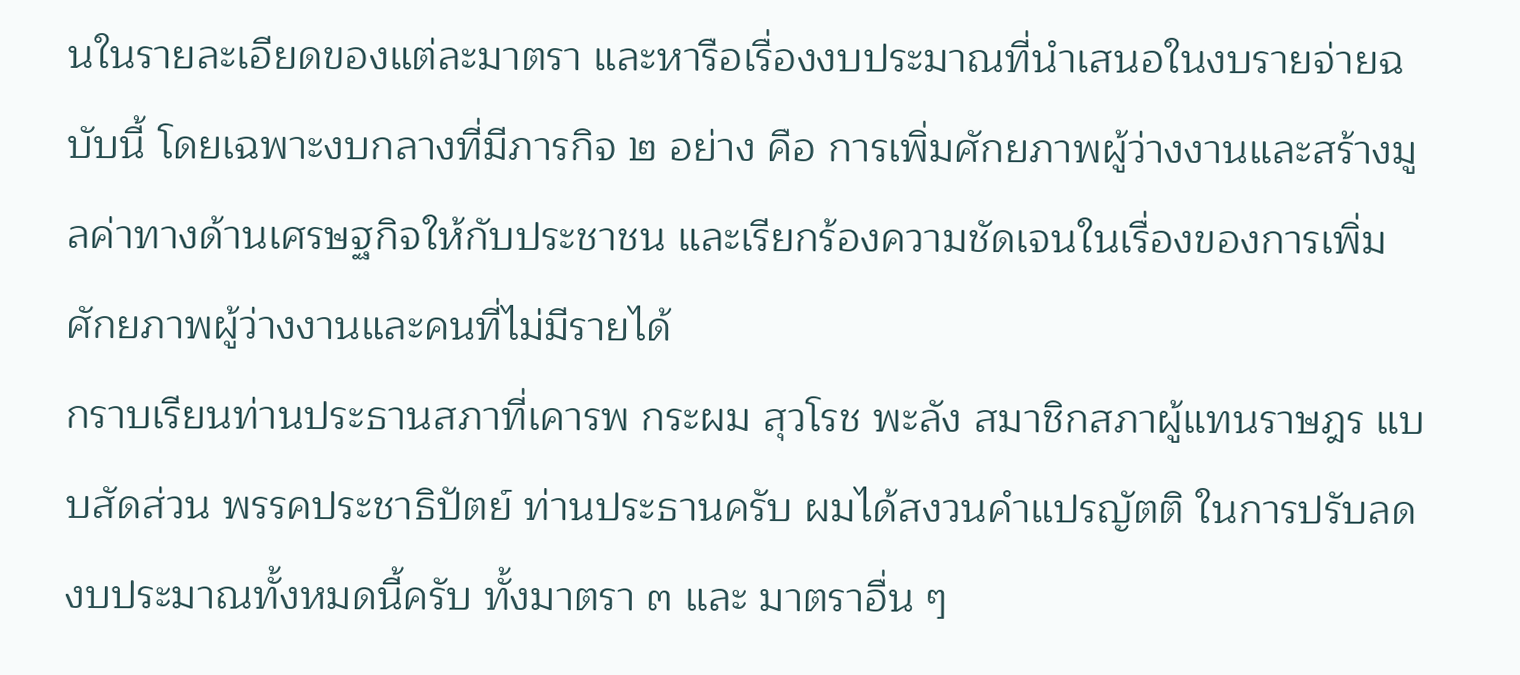นในรายละเอียดของแต่ละมาตรา และหารือเรื่องงบประมาณที่นำเสนอในงบรายจ่ายฉบับนี้ โดยเฉพาะงบกลางที่มีภารกิจ ๒ อย่าง คือ การเพิ่มศักยภาพผู้ว่างงานและสร้างมูลค่าทางด้านเศรษฐกิจให้กับประชาชน และเรียกร้องความชัดเจนในเรื่องของการเพิ่มศักยภาพผู้ว่างงานและคนที่ไม่มีรายได้
กราบเรียนท่านประธานสภาที่เคารพ กระผม สุวโรช พะลัง สมาชิกสภาผู้แทนราษฎร แบบสัดส่วน พรรคประชาธิปัตย์ ท่านประธานครับ ผมได้สงวนคําแปรญัตติ ในการปรับลดงบประมาณทั้งหมดนี้ครับ ทั้งมาตรา ๓ และ มาตราอื่น ๆ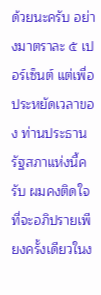ด้วยนะครับ อย่างมาตราละ ๕ เปอร์เซ็นต์ แต่เพื่อประหยัดเวลาของ ท่านประธานรัฐสภาแห่งนี้ครับ ผมคงติดใจที่จะอภิปรายเพียงครั้งเดียวในง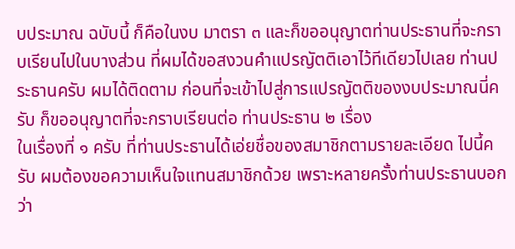บประมาณ ฉบับนี้ ก็คือในงบ มาตรา ๓ และก็ขออนุญาตท่านประธานที่จะกราบเรียนไปในบางส่วน ที่ผมได้ขอสงวนคําแปรญัตติเอาไว้ทีเดียวไปเลย ท่านประธานครับ ผมได้ติดตาม ก่อนที่จะเข้าไปสู่การแปรญัตติของงบประมาณนี่ครับ ก็ขออนุญาตที่จะกราบเรียนต่อ ท่านประธาน ๒ เรื่อง
ในเรื่องที่ ๑ ครับ ที่ท่านประธานได้เอ่ยชื่อของสมาชิกตามรายละเอียด ไปนี้ครับ ผมต้องขอความเห็นใจแทนสมาชิกด้วย เพราะหลายครั้งท่านประธานบอกว่า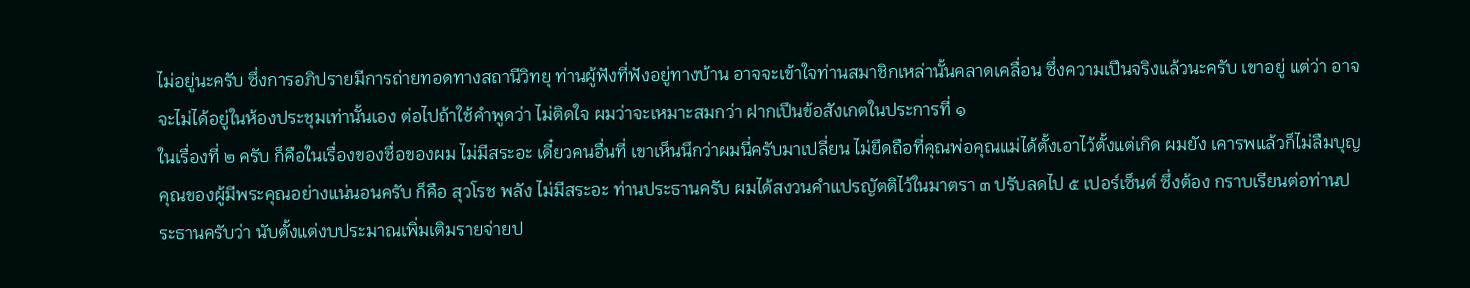ไม่อยู่นะครับ ซึ่งการอภิปรายมีการถ่ายทอดทางสถานีวิทยุ ท่านผู้ฟังที่ฟังอยู่ทางบ้าน อาจจะเข้าใจท่านสมาชิกเหล่านั้นคลาดเคลื่อน ซึ่งความเปึนจริงแล้วนะครับ เขาอยู่ แต่ว่า อาจจะไม่ได้อยู่ในห้องประชุมเท่านั้นเอง ต่อไปถ้าใช้คําพูดว่า ไม่ติดใจ ผมว่าจะเหมาะสมกว่า ฝากเปึนข้อสังเกตในประการที่ ๑
ในเรื่องที่ ๒ ครับ ก็คือในเรื่องของชื่อของผม ไม่มีสระอะ เดี๋ยวคนอื่นที่ เขาเห็นนึกว่าผมนี่ครับมาเปลี่ยน ไม่ยึดถือที่คุณพ่อคุณแม่ได้ตั้งเอาไว้ตั้งแต่เกิด ผมยัง เคารพแล้วก็ไม่ลืมบุญคุณของผู้มีพระคุณอย่างแน่นอนครับ ก็คือ สุวโรช พลัง ไม่มีสระอะ ท่านประธานครับ ผมได้สงวนคําแปรญัตติไว้ในมาตรา ๓ ปรับลดไป ๕ เปอร์เซ็นต์ ซึ่งต้อง กราบเรียนต่อท่านประธานครับว่า นับตั้งแต่งบประมาณเพิ่มเติมรายจ่ายป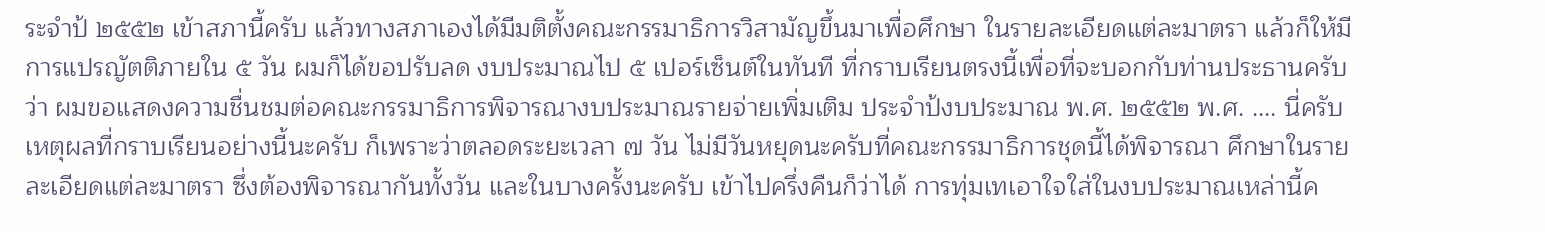ระจําป้ ๒๕๕๒ เข้าสภานี้ครับ แล้วทางสภาเองได้มีมติตั้งคณะกรรมาธิการวิสามัญขึ้นมาเพื่อศึกษา ในรายละเอียดแต่ละมาตรา แล้วก็ให้มีการแปรญัตติภายใน ๕ วัน ผมก็ได้ขอปรับลด งบประมาณไป ๕ เปอร์เซ็นต์ในทันที ที่กราบเรียนตรงนี้เพื่อที่จะบอกกับท่านประธานครับ ว่า ผมขอแสดงความชื่นชมต่อคณะกรรมาธิการพิจารณางบประมาณรายจ่ายเพิ่มเติม ประจําป้งบประมาณ พ.ศ. ๒๕๕๒ พ.ศ. .... นี่ครับ เหตุผลที่กราบเรียนอย่างนี้นะครับ ก็เพราะว่าตลอดระยะเวลา ๗ วัน ไม่มีวันหยุดนะครับที่คณะกรรมาธิการชุดนี้ได้พิจารณา ศึกษาในรายละเอียดแต่ละมาตรา ซึ่งต้องพิจารณากันทั้งวัน และในบางครั้งนะครับ เข้าไปครึ่งคืนก็ว่าได้ การทุ่มเทเอาใจใส่ในงบประมาณเหล่านี้ค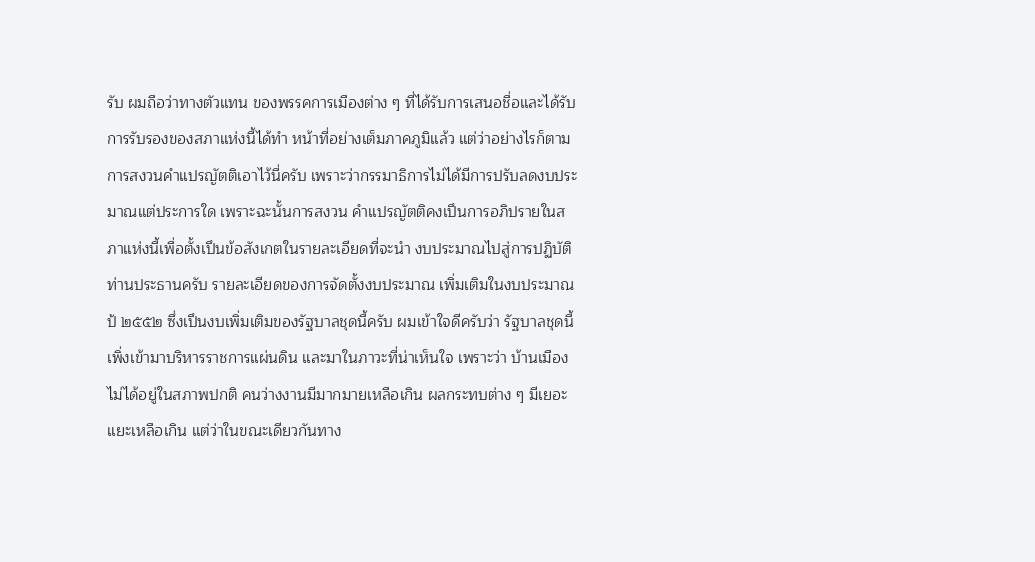รับ ผมถือว่าทางตัวแทน ของพรรคการเมืองต่าง ๆ ที่ได้รับการเสนอชื่อและได้รับการรับรองของสภาแห่งนี้ได้ทํา หน้าที่อย่างเต็มภาคภูมิแล้ว แต่ว่าอย่างไรก็ตามการสงวนคําแปรญัตติเอาไว้นี่ครับ เพราะว่ากรรมาธิการไม่ได้มีการปรับลดงบประมาณแต่ประการใด เพราะฉะนั้นการสงวน คําแปรญัตติคงเปึนการอภิปรายในสภาแห่งนี้เพื่อตั้งเปึนข้อสังเกตในรายละเอียดที่จะนํา งบประมาณไปสู่การปฏิบัติท่านประธานครับ รายละเอียดของการจัดตั้งงบประมาณ เพิ่มเติมในงบประมาณป้ ๒๕๕๒ ซึ่งเปึนงบเพิ่มเติมของรัฐบาลชุดนี้ครับ ผมเข้าใจดีครับว่า รัฐบาลชุดนี้เพิ่งเข้ามาบริหารราชการแผ่นดิน และมาในภาวะที่น่าเห็นใจ เพราะว่า บ้านเมืองไม่ได้อยู่ในสภาพปกติ คนว่างงานมีมากมายเหลือเกิน ผลกระทบต่าง ๆ มีเยอะแยะเหลือเกิน แต่ว่าในขณะเดียวกันทาง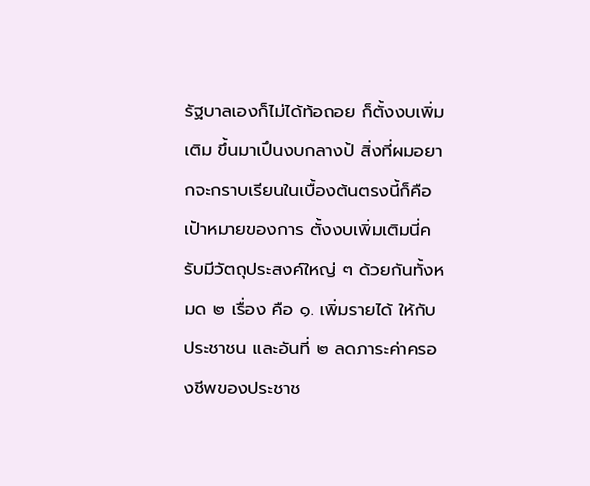รัฐบาลเองก็ไม่ได้ท้อถอย ก็ตั้งงบเพิ่มเติม ขึ้นมาเปึนงบกลางป้ สิ่งที่ผมอยากจะกราบเรียนในเบื้องต้นตรงนี้ก็คือ เปัาหมายของการ ตั้งงบเพิ่มเติมนี่ครับมีวัตถุประสงค์ใหญ่ ๆ ด้วยกันทั้งหมด ๒ เรื่อง คือ ๑. เพิ่มรายได้ ให้กับประชาชน และอันที่ ๒ ลดภาระค่าครองชีพของประชาช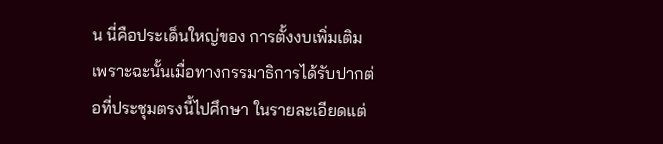น นี่คือประเด็นใหญ่ของ การตั้งงบเพิ่มเติม เพราะฉะนั้นเมื่อทางกรรมาธิการได้รับปากต่อที่ประชุมตรงนี้ไปศึกษา ในรายละเอียดแต่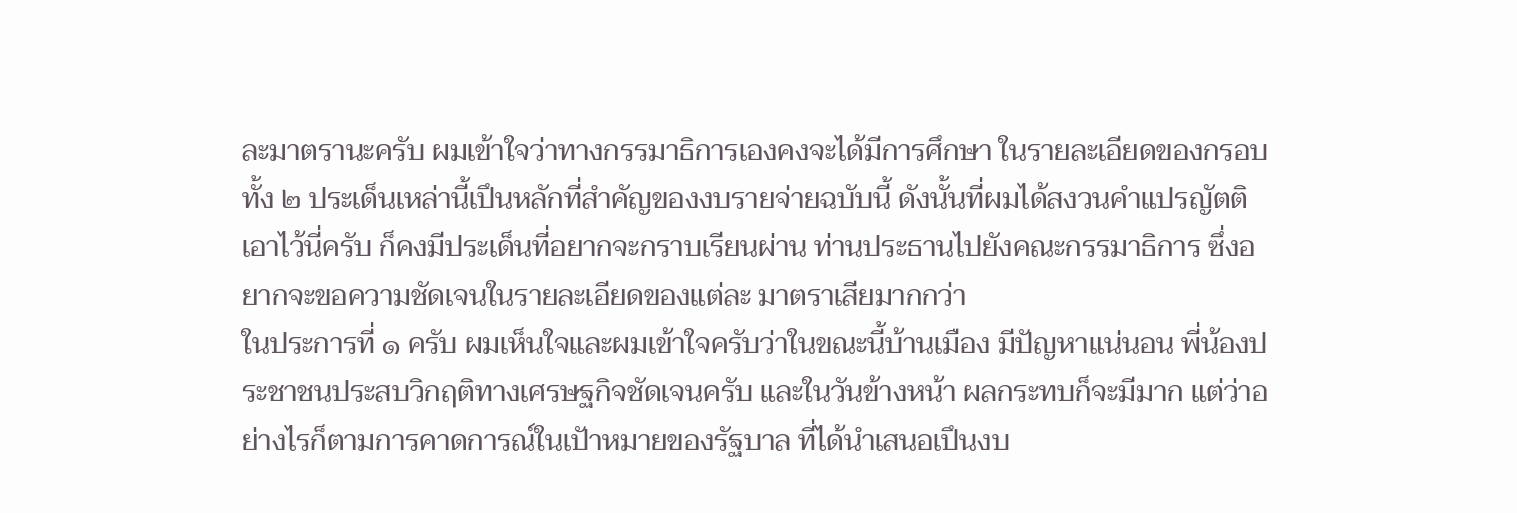ละมาตรานะครับ ผมเข้าใจว่าทางกรรมาธิการเองคงจะได้มีการศึกษา ในรายละเอียดของกรอบทั้ง ๒ ประเด็นเหล่านี้เปึนหลักที่สําคัญของงบรายจ่ายฉบับนี้ ดังนั้นที่ผมได้สงวนคําแปรญัตติเอาไว้นี่ครับ ก็คงมีประเด็นที่อยากจะกราบเรียนผ่าน ท่านประธานไปยังคณะกรรมาธิการ ซึ่งอยากจะขอความชัดเจนในรายละเอียดของแต่ละ มาตราเสียมากกว่า
ในประการที่ ๑ ครับ ผมเห็นใจและผมเข้าใจครับว่าในขณะนี้บ้านเมือง มีปัญหาแน่นอน พี่น้องประชาชนประสบวิกฤติทางเศรษฐกิจชัดเจนครับ และในวันข้างหน้า ผลกระทบก็จะมีมาก แต่ว่าอย่างไรก็ตามการคาดการณ์ในเปัาหมายของรัฐบาล ที่ได้นําเสนอเปึนงบ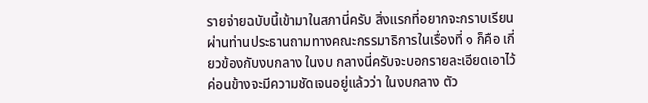รายจ่ายฉบับนี้เข้ามาในสภานี่ครับ สิ่งแรกที่อยากจะกราบเรียน ผ่านท่านประธานถามทางคณะกรรมาธิการในเรื่องที่ ๑ ก็คือ เกี่ยวข้องกับงบกลาง ในงบ กลางนี่ครับจะบอกรายละเอียดเอาไว้ค่อนข้างจะมีความชัดเจนอยู่แล้วว่า ในงบกลาง ตัว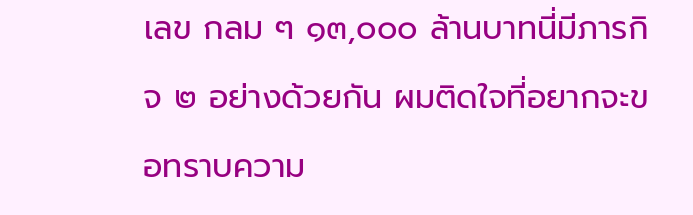เลข กลม ๆ ๑๓,๐๐๐ ล้านบาทนี่มีภารกิจ ๒ อย่างด้วยกัน ผมติดใจที่อยากจะขอทราบความ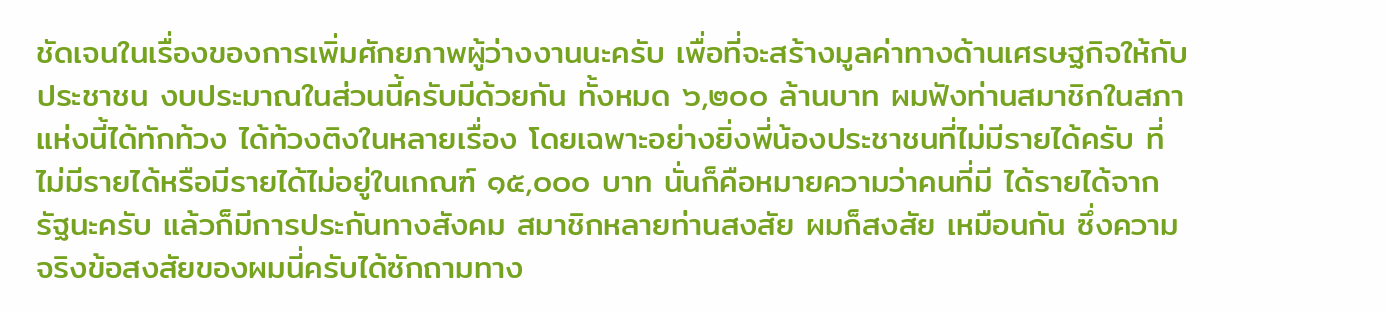ชัดเจนในเรื่องของการเพิ่มศักยภาพผู้ว่างงานนะครับ เพื่อที่จะสร้างมูลค่าทางด้านเศรษฐกิจให้กับประชาชน งบประมาณในส่วนนี้ครับมีด้วยกัน ทั้งหมด ๖,๒๐๐ ล้านบาท ผมฟังท่านสมาชิกในสภาแห่งนี้ได้ทักท้วง ได้ท้วงติงในหลายเรื่อง โดยเฉพาะอย่างยิ่งพี่น้องประชาชนที่ไม่มีรายได้ครับ ที่ไม่มีรายได้หรือมีรายได้ไม่อยู่ในเกณฑ์ ๑๕,๐๐๐ บาท นั่นก็คือหมายความว่าคนที่มี ได้รายได้จากรัฐนะครับ แล้วก็มีการประกันทางสังคม สมาชิกหลายท่านสงสัย ผมก็สงสัย เหมือนกัน ซึ่งความจริงข้อสงสัยของผมนี่ครับได้ซักถามทาง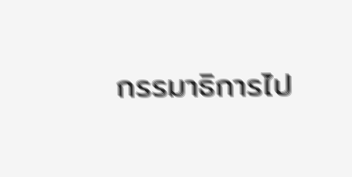กรรมาธิการไป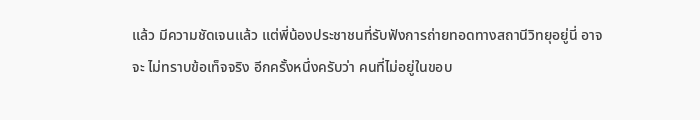แล้ว มีความชัดเจนแล้ว แต่พี่น้องประชาชนที่รับฟังการถ่ายทอดทางสถานีวิทยุอยู่นี่ อาจจะ ไม่ทราบข้อเท็จจริง อีกครั้งหนึ่งครับว่า คนที่ไม่อยู่ในขอบ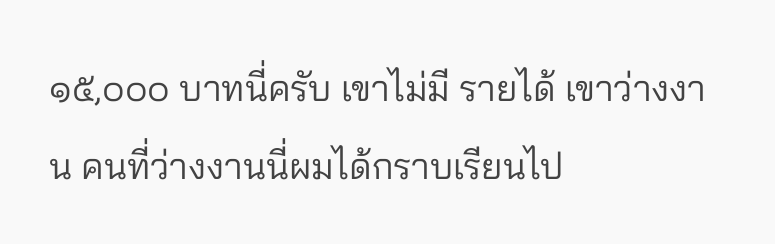๑๕,๐๐๐ บาทนี่ครับ เขาไม่มี รายได้ เขาว่างงาน คนที่ว่างงานนี่ผมได้กราบเรียนไป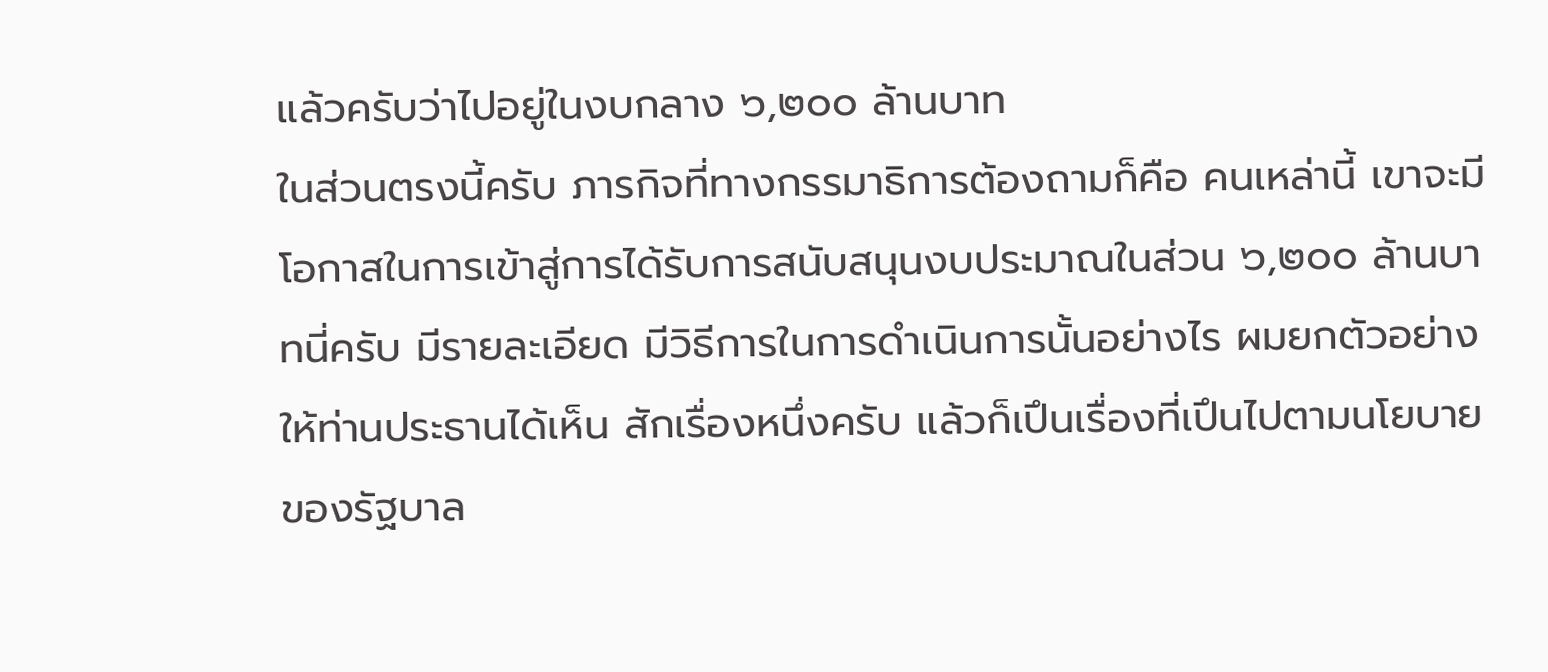แล้วครับว่าไปอยู่ในงบกลาง ๖,๒๐๐ ล้านบาท
ในส่วนตรงนี้ครับ ภารกิจที่ทางกรรมาธิการต้องถามก็คือ คนเหล่านี้ เขาจะมีโอกาสในการเข้าสู่การได้รับการสนับสนุนงบประมาณในส่วน ๖,๒๐๐ ล้านบาทนี่ครับ มีรายละเอียด มีวิธีการในการดําเนินการนั้นอย่างไร ผมยกตัวอย่างให้ท่านประธานได้เห็น สักเรื่องหนึ่งครับ แล้วก็เปึนเรื่องที่เปึนไปตามนโยบายของรัฐบาล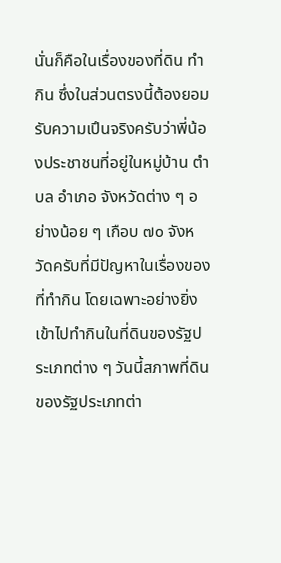นั่นก็คือในเรื่องของที่ดิน ทํากิน ซึ่งในส่วนตรงนี้ต้องยอมรับความเปึนจริงครับว่าพี่น้องประชาชนที่อยู่ในหมู่บ้าน ตําบล อําเภอ จังหวัดต่าง ๆ อย่างน้อย ๆ เกือบ ๗๐ จังหวัดครับที่มีปัญหาในเรื่องของ ที่ทํากิน โดยเฉพาะอย่างยิ่งเข้าไปทํากินในที่ดินของรัฐประเภทต่าง ๆ วันนี้สภาพที่ดิน ของรัฐประเภทต่า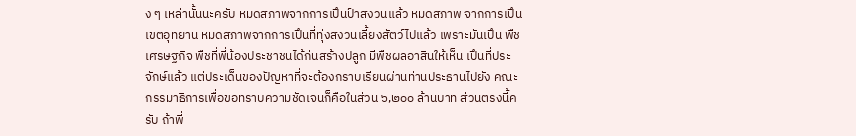ง ๆ เหล่านั้นนะครับ หมดสภาพจากการเปึนป์าสงวนแล้ว หมดสภาพ จากการเปึนเขตอุทยาน หมดสภาพจากการเปึนที่ทุ่งสงวนเลี้ยงสัตว์ไปแล้ว เพราะมันเปึน พืชเศรษฐกิจ พืชที่พี่น้องประชาชนได้ก่นสร้างปลูก มีพืชผลอาสินให้เห็น เปึนที่ประจักษ์แล้ว แต่ประเด็นของปัญหาที่จะต้องกราบเรียนผ่านท่านประธานไปยัง คณะกรรมาธิการเพื่อขอทราบความชัดเจนก็คือในส่วน ๖,๒๐๐ ล้านบาท ส่วนตรงนี้ครับ ถ้าพี่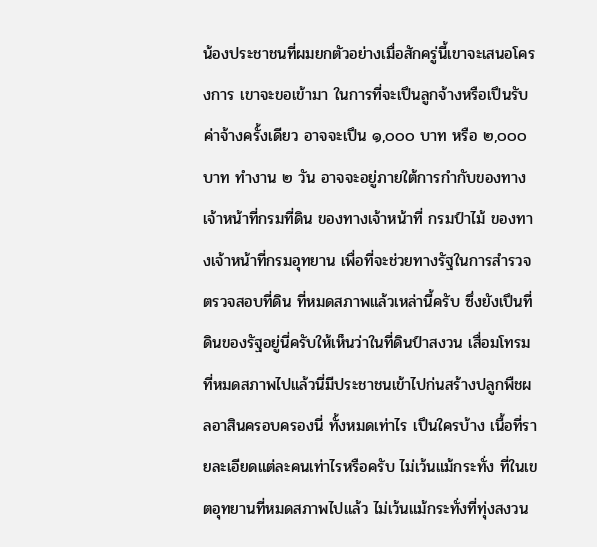น้องประชาชนที่ผมยกตัวอย่างเมื่อสักครู่นี้เขาจะเสนอโครงการ เขาจะขอเข้ามา ในการที่จะเปึนลูกจ้างหรือเปึนรับค่าจ้างครั้งเดียว อาจจะเปึน ๑,๐๐๐ บาท หรือ ๒,๐๐๐ บาท ทํางาน ๒ วัน อาจจะอยู่ภายใต้การกํากับของทางเจ้าหน้าที่กรมที่ดิน ของทางเจ้าหน้าที่ กรมป์าไม้ ของทางเจ้าหน้าที่กรมอุทยาน เพื่อที่จะช่วยทางรัฐในการสํารวจตรวจสอบที่ดิน ที่หมดสภาพแล้วเหล่านี้ครับ ซึ่งยังเปึนที่ดินของรัฐอยู่นี่ครับให้เห็นว่าในที่ดินป์าสงวน เสื่อมโทรมที่หมดสภาพไปแล้วนี่มีประชาชนเข้าไปก่นสร้างปลูกพืชผลอาสินครอบครองนี่ ทั้งหมดเท่าไร เปึนใครบ้าง เนื้อที่รายละเอียดแต่ละคนเท่าไรหรือครับ ไม่เว้นแม้กระทั่ง ที่ในเขตอุทยานที่หมดสภาพไปแล้ว ไม่เว้นแม้กระทั่งที่ทุ่งสงวน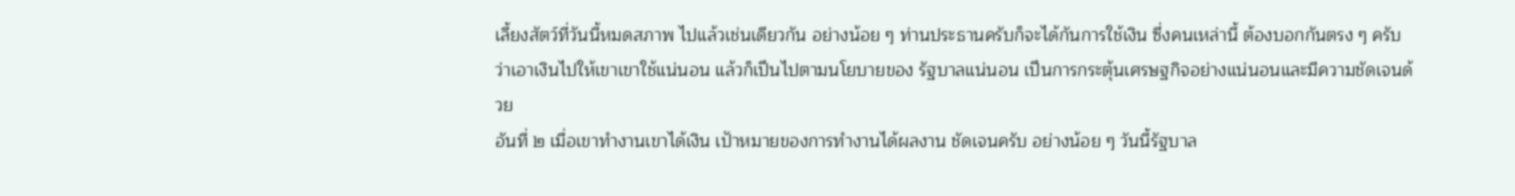เลี้ยงสัตว์ที่วันนี้หมดสภาพ ไปแล้วเช่นเดียวกัน อย่างน้อย ๆ ท่านประธานครับก็จะได้กันการใช้เงิน ซึ่งคนเหล่านี้ ต้องบอกกันตรง ๆ ครับว่าเอาเงินไปให้เขาเขาใช้แน่นอน แล้วก็เปึนไปตามนโยบายของ รัฐบาลแน่นอน เปึนการกระตุ้นเศรษฐกิจอย่างแน่นอนและมีความชัดเจนด้วย
อันที่ ๒ เมื่อเขาทํางานเขาได้เงิน เปัาหมายของการทํางานได้ผลงาน ชัดเจนครับ อย่างน้อย ๆ วันนี้รัฐบาล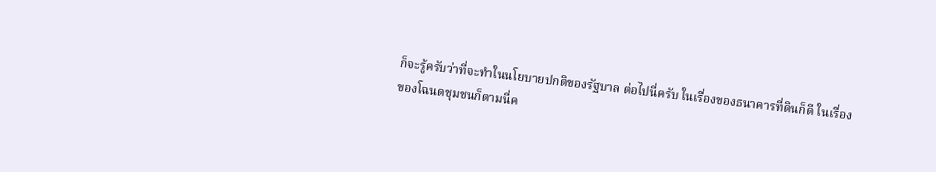ก็จะรู้ครับว่าที่จะทําในนโยบายปกติของรัฐบาล ต่อไปนี่ครับ ในเรื่องของธนาคารที่ดินก็ดี ในเรื่องของโฉนดชุมชนก็ตามนี่ค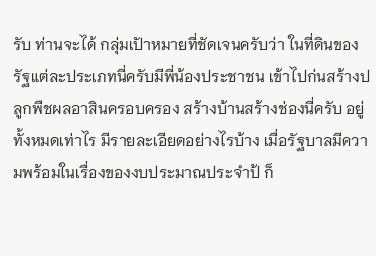รับ ท่านจะได้ กลุ่มเปัาหมายที่ชัดเจนครับว่า ในที่ดินของรัฐแต่ละประเภทนี่ครับมีพี่น้องประชาชน เข้าไปก่นสร้างปลูกพืชผลอาสินครอบครอง สร้างบ้านสร้างช่องนี่ครับ อยู่ทั้งหมดเท่าไร มีรายละเอียดอย่างไรบ้าง เมื่อรัฐบาลมีความพร้อมในเรื่องของงบประมาณประจําป้ ก็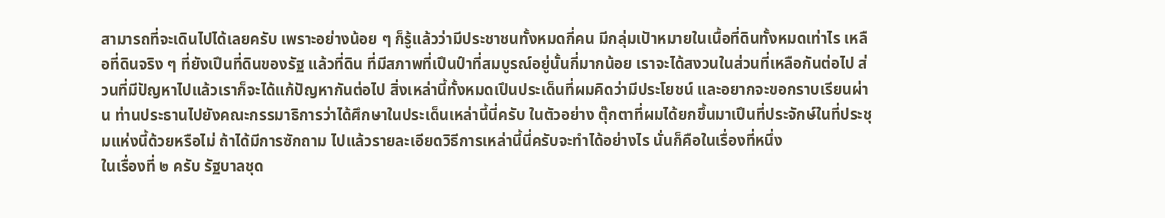สามารถที่จะเดินไปได้เลยครับ เพราะอย่างน้อย ๆ ก็รู้แล้วว่ามีประชาชนทั้งหมดกี่คน มีกลุ่มเปัาหมายในเนื้อที่ดินทั้งหมดเท่าไร เหลือที่ดินจริง ๆ ที่ยังเปึนที่ดินของรัฐ แล้วที่ดิน ที่มีสภาพที่เปึนป์าที่สมบูรณ์อยู่นั้นกี่มากน้อย เราจะได้สงวนในส่วนที่เหลือกันต่อไป ส่วนที่มีปัญหาไปแล้วเราก็จะได้แก้ปัญหากันต่อไป สิ่งเหล่านี้ทั้งหมดเปึนประเด็นที่ผมคิดว่ามีประโยชน์ และอยากจะขอกราบเรียนผ่าน ท่านประธานไปยังคณะกรรมาธิการว่าได้ศึกษาในประเด็นเหล่านี้นี่ครับ ในตัวอย่าง ตุ๊กตาที่ผมได้ยกขึ้นมาเปึนที่ประจักษ์ในที่ประชุมแห่งนี้ด้วยหรือไม่ ถ้าได้มีการซักถาม ไปแล้วรายละเอียดวิธีการเหล่านี้นี่ครับจะทําได้อย่างไร นั่นก็คือในเรื่องที่หนึ่ง
ในเรื่องที่ ๒ ครับ รัฐบาลชุด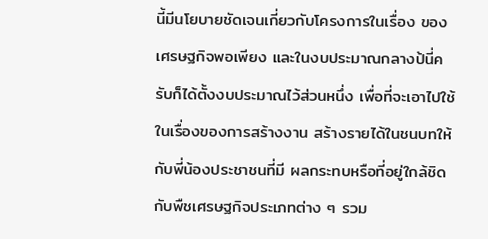นี้มีนโยบายชัดเจนเกี่ยวกับโครงการในเรื่อง ของเศรษฐกิจพอเพียง และในงบประมาณกลางป้นี่ครับก็ได้ตั้งงบประมาณไว้ส่วนหนึ่ง เพื่อที่จะเอาไปใช้ในเรื่องของการสร้างงาน สร้างรายได้ในชนบทให้กับพี่น้องประชาชนที่มี ผลกระทบหรือที่อยู่ใกล้ชิดกับพืชเศรษฐกิจประเภทต่าง ๆ รวม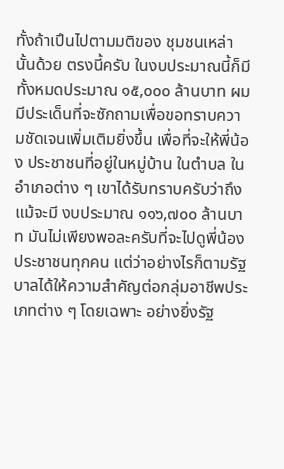ทั้งถ้าเปึนไปตามมติของ ชุมชนเหล่านั้นด้วย ตรงนี้ครับ ในงบประมาณนี้ก็มีทั้งหมดประมาณ ๑๕,๐๐๐ ล้านบาท ผมมีประเด็นที่จะซักถามเพื่อขอทราบความชัดเจนเพิ่มเติมยิ่งขึ้น เพื่อที่จะให้พี่น้อง ประชาชนที่อยู่ในหมู่บ้าน ในตําบล ในอําเภอต่าง ๆ เขาได้รับทราบครับว่าถึงแม้จะมี งบประมาณ ๑๑๖,๗๐๐ ล้านบาท มันไม่เพียงพอละครับที่จะไปดูพี่น้องประชาชนทุกคน แต่ว่าอย่างไรก็ตามรัฐบาลได้ให้ความสําคัญต่อกลุ่มอาชีพประเภทต่าง ๆ โดยเฉพาะ อย่างยิ่งรัฐ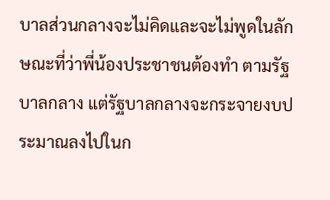บาลส่วนกลางจะไม่คิดและจะไม่พูดในลักษณะที่ว่าพี่น้องประชาชนต้องทํา ตามรัฐบาลกลาง แต่รัฐบาลกลางจะกระจายงบประมาณลงไปในก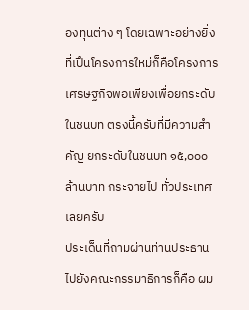องทุนต่าง ๆ โดยเฉพาะอย่างยิ่งที่เปึนโครงการใหม่ก็คือโครงการเศรษฐกิจพอเพียงเพื่อยกระดับ ในชนบท ตรงนี้ครับที่มีความสําคัญ ยกระดับในชนบท ๑๕,๐๐๐ ล้านบาท กระจายไป ทั่วประเทศเลยครับ
ประเด็นที่ถามผ่านท่านประธานไปยังคณะกรรมาธิการก็คือ ผม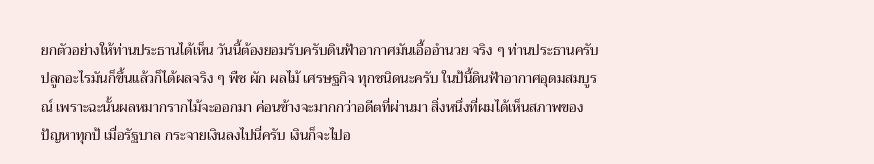ยกตัวอย่างให้ท่านประธานได้เห็น วันนี้ต้องยอมรับครับดินฟัาอากาศมันเอื้ออํานวย จริง ๆ ท่านประธานครับ ปลูกอะไรมันก็ขึ้นแล้วก็ได้ผลจริง ๆ พืช ผัก ผลไม้ เศรษฐกิจ ทุกชนิดนะครับ ในป้นี้ดินฟัาอากาศอุดมสมบูรณ์ เพราะฉะนั้นผลหมากรากไม้จะออกมา ค่อนข้างจะมากกว่าอดีตที่ผ่านมา สิ่งหนึ่งที่ผมได้เห็นสภาพของปัญหาทุกป้ เมื่อรัฐบาล กระจายเงินลงไปนี่ครับ เงินก็จะไปอ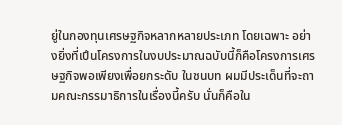ยู่ในกองทุนเศรษฐกิจหลากหลายประเภท โดยเฉพาะ อย่างยิ่งที่เปึนโครงการในงบประมาณฉบับนี้ก็คือโครงการเศรษฐกิจพอเพียงเพื่อยกระดับ ในชนบท ผมมีประเด็นที่จะถามคณะกรรมาธิการในเรื่องนี้ครับ นั่นก็คือใน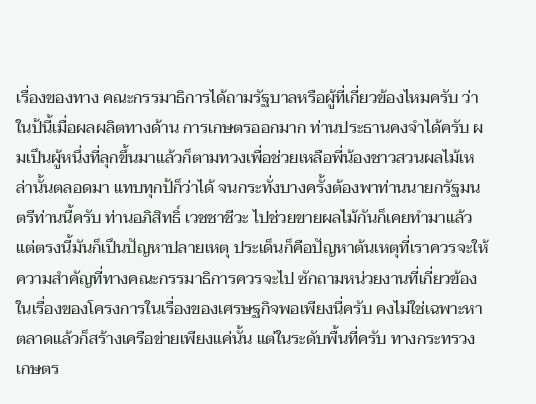เรื่องของทาง คณะกรรมาธิการได้ถามรัฐบาลหรือผู้ที่เกี่ยวข้องไหมครับ ว่าในป้นี้เมื่อผลผลิตทางด้าน การเกษตรออกมาก ท่านประธานคงจําได้ครับ ผมเปึนผู้หนึ่งที่ลุกขึ้นมาแล้วก็ตามทวงเพื่อช่วยเหลือพี่น้องชาวสวนผลไม้เหล่านั้นตลอดมา แทบทุกป้ก็ว่าได้ จนกระทั่งบางครั้งต้องพาท่านนายกรัฐมนตรีท่านนี้ครับ ท่านอภิสิทธิ์ เวชชาชีวะ ไปช่วยขายผลไม้กันก็เคยทํามาแล้ว แต่ตรงนี้มันก็เปึนปัญหาปลายเหตุ ประเด็นก็คือปัญหาต้นเหตุที่เราควรจะให้ความสําคัญที่ทางคณะกรรมาธิการควรจะไป ซักถามหน่วยงานที่เกี่ยวข้องในเรื่องของโครงการในเรื่องของเศรษฐกิจพอเพียงนี่ครับ คงไม่ใช่เฉพาะหาตลาดแล้วก็สร้างเครือข่ายเพียงแค่นั้น แต่ในระดับพื้นที่ครับ ทางกระทรวงเกษตร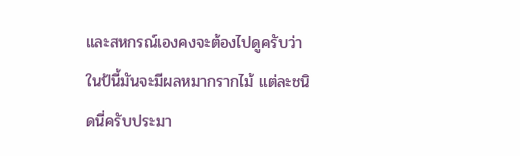และสหกรณ์เองคงจะต้องไปดูครับว่าในป้นี้มันจะมีผลหมากรากไม้ แต่ละชนิดนี่ครับประมา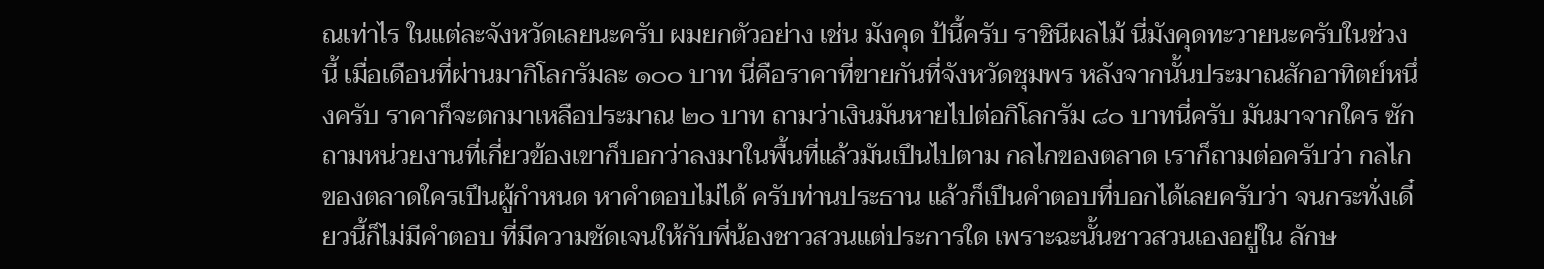ณเท่าไร ในแต่ละจังหวัดเลยนะครับ ผมยกตัวอย่าง เช่น มังคุด ป้นี้ครับ ราชินีผลไม้ นี่มังคุดทะวายนะครับในช่วงนี้ เมื่อเดือนที่ผ่านมากิโลกรัมละ ๑๐๐ บาท นี่คือราคาที่ขายกันที่จังหวัดชุมพร หลังจากนั้นประมาณสักอาทิตย์หนึ่งครับ ราคาก็จะตกมาเหลือประมาณ ๒๐ บาท ถามว่าเงินมันหายไปต่อกิโลกรัม ๘๐ บาทนี่ครับ มันมาจากใคร ซักถามหน่วยงานที่เกี่ยวข้องเขาก็บอกว่าลงมาในพื้นที่แล้วมันเปึนไปตาม กลไกของตลาด เราก็ถามต่อครับว่า กลไกของตลาดใครเปึนผู้กําหนด หาคําตอบไม่ได้ ครับท่านประธาน แล้วก็เปึนคําตอบที่บอกได้เลยครับว่า จนกระทั่งเดี๋ยวนี้ก็ไม่มีคําตอบ ที่มีความชัดเจนให้กับพี่น้องชาวสวนแต่ประการใด เพราะฉะนั้นชาวสวนเองอยู่ใน ลักษ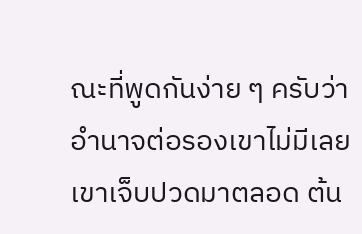ณะที่พูดกันง่าย ๆ ครับว่า อํานาจต่อรองเขาไม่มีเลย เขาเจ็บปวดมาตลอด ต้น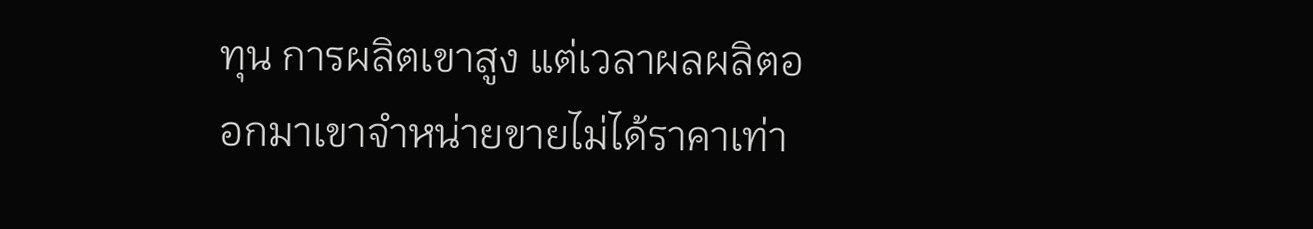ทุน การผลิตเขาสูง แต่เวลาผลผลิตออกมาเขาจําหน่ายขายไม่ได้ราคาเท่า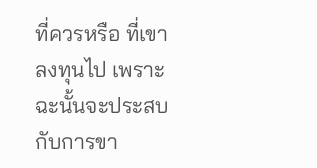ที่ควรหรือ ที่เขาลงทุนไป เพราะฉะนั้นจะประสบกับการขา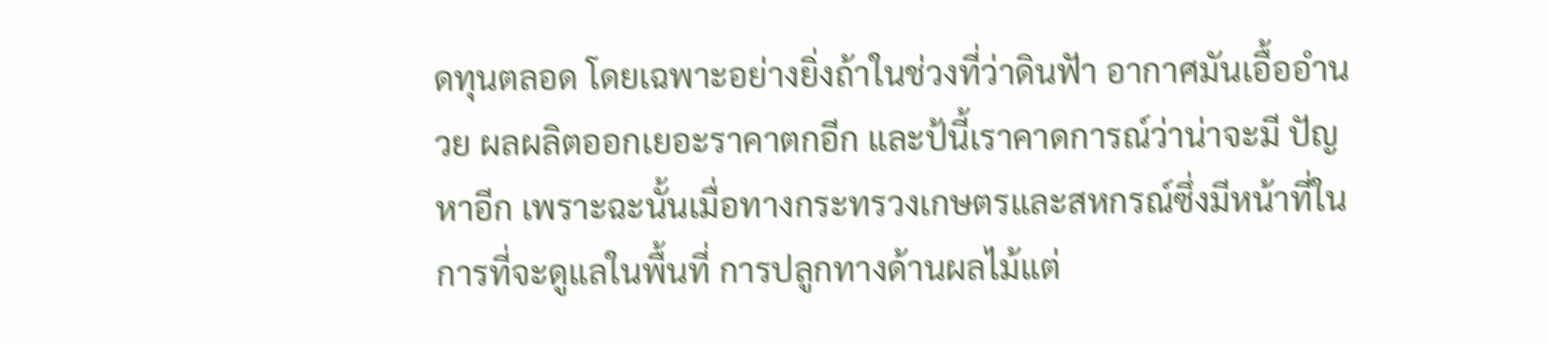ดทุนตลอด โดยเฉพาะอย่างยิ่งถ้าในช่วงที่ว่าดินฟัา อากาศมันเอื้ออํานวย ผลผลิตออกเยอะราคาตกอีก และป้นี้เราคาดการณ์ว่าน่าจะมี ปัญหาอีก เพราะฉะนั้นเมื่อทางกระทรวงเกษตรและสหกรณ์ซึ่งมีหน้าที่ในการที่จะดูแลในพื้นที่ การปลูกทางด้านผลไม้แต่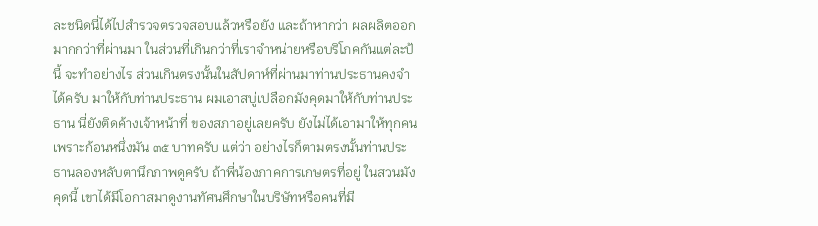ละชนิดนี่ได้ไปสํารวจตรวจสอบแล้วหรือยัง และถ้าหากว่า ผลผลิตออกมากกว่าที่ผ่านมา ในส่วนที่เกินกว่าที่เราจําหน่ายหรือบริโภคกันแต่ละป้นี้ จะทําอย่างไร ส่วนเกินตรงนั้นในสัปดาห์ที่ผ่านมาท่านประธานคงจําได้ครับ มาให้กับท่านประธาน ผมเอาสบู่เปลือกมังคุดมาให้กับท่านประธาน นี่ยังติดค้างเจ้าหน้าที่ ของสภาอยู่เลยครับ ยังไม่ได้เอามาให้ทุกคนเพราะก้อนหนึ่งมัน ๓๕ บาทครับ แต่ว่า อย่างไรก็ตามตรงนั้นท่านประธานลองหลับตานึกภาพดูครับ ถ้าพี่น้องภาคการเกษตรที่อยู่ ในสวนมังคุดนี้ เขาได้มีโอกาสมาดูงานทัศนศึกษาในบริษัทหรือคนที่มี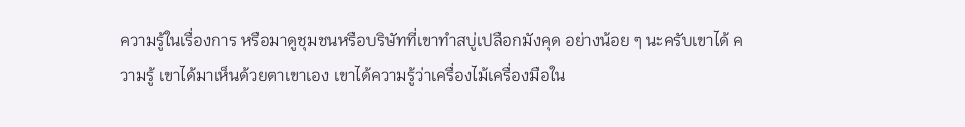ความรู้ในเรื่องการ หรือมาดูชุมชนหรือบริษัทที่เขาทําสบู่เปลือกมังคุด อย่างน้อย ๆ นะครับเขาได้ ความรู้ เขาได้มาเห็นด้วยตาเขาเอง เขาได้ความรู้ว่าเครื่องไม้เครื่องมือใน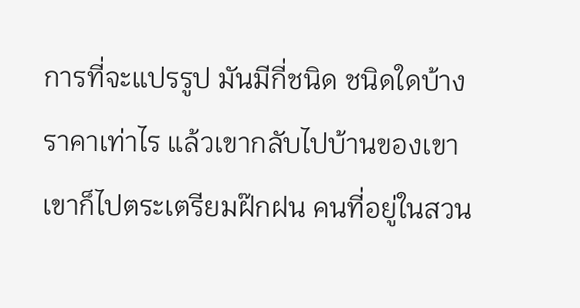การที่จะแปรรูป มันมีกี่ชนิด ชนิดใดบ้าง ราคาเท่าไร แล้วเขากลับไปบ้านของเขา เขาก็ไปตระเตรียมฝ๊กฝน คนที่อยู่ในสวน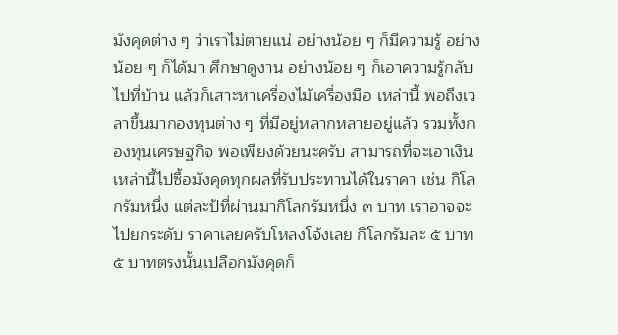มังคุดต่าง ๆ ว่าเราไม่ตายแน่ อย่างน้อย ๆ ก็มีความรู้ อย่างน้อย ๆ ก็ได้มา ศึกษาดูงาน อย่างน้อย ๆ ก็เอาความรู้กลับไปที่บ้าน แล้วก็เสาะหาเครื่องไม้เครื่องมือ เหล่านี้ พอถึงเวลาขึ้นมากองทุนต่าง ๆ ที่มีอยู่หลากหลายอยู่แล้ว รวมทั้งกองทุนเศรษฐกิจ พอเพียงด้วยนะครับ สามารถที่จะเอาเงินเหล่านี้ไปซื้อมังคุดทุกผลที่รับประทานได้ในราคา เช่น กิโลกรัมหนึ่ง แต่ละป้ที่ผ่านมากิโลกรัมหนึ่ง ๓ บาท เราอาจจะไปยกระดับ ราคาเลยครับโหลงโจ้งเลย กิโลกรัมละ ๕ บาท ๕ บาทตรงนั้นเปลือกมังคุดก็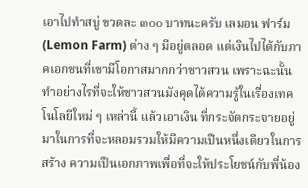เอาไปทําสบู่ ขวดละ ๓๐๐ บาทนะครับ เลมอน ฟาร์ม (Lemon Farm) ต่าง ๆ มีอยู่ตลอด แต่เงินไปได้กับภาคเอกชนที่เขามีโอกาสมากกว่าชาวสวน เพราะฉะนั้น ทําอย่างไรที่จะให้ชาวสวนมังคุดได้ความรู้ในเรื่องเทคโนโลยีใหม่ ๆ เหล่านี้ แล้วเอาเงิน ที่กระจัดกระจายอยู่มาในการที่จะหลอมรวมให้มีความเปึนหนึ่งเดียวในการสร้าง ความเปึนเอกภาพเพื่อที่จะให้ประโยชน์กับพี่น้อง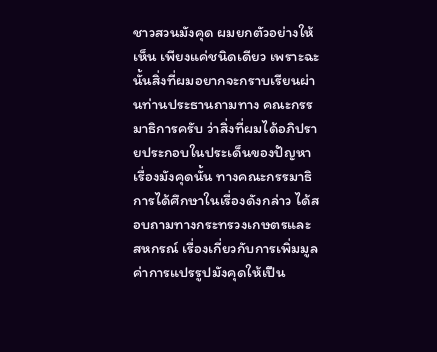ชาวสวนมังคุด ผมยกตัวอย่างให้เห็น เพียงแค่ชนิดเดียว เพราะฉะนั้นสิ่งที่ผมอยากจะกราบเรียนผ่านท่านประธานถามทาง คณะกรรมาธิการครับ ว่าสิ่งที่ผมได้อภิปรายประกอบในประเด็นของปัญหาเรื่องมังคุดนั้น ทางคณะกรรมาธิการได้ศึกษาในเรื่องดังกล่าว ได้สอบถามทางกระทรวงเกษตรและ สหกรณ์ เรื่องเกี่ยวกับการเพิ่มมูลค่าการแปรรูปมังคุดให้เปึน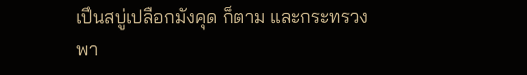เปึนสบู่เปลือกมังคุด ก็ตาม และกระทรวงพา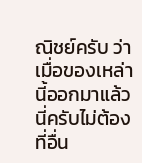ณิชย์ครับ ว่าเมื่อของเหล่านี้ออกมาแล้วนี่ครับไม่ต้องที่อื่น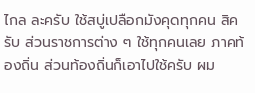ไกล ละครับ ใช้สบู่เปลือกมังคุดทุกคน สิครับ ส่วนราชการต่าง ๆ ใช้ทุกคนเลย ภาคท้องถิ่น ส่วนท้องถิ่นก็เอาไปใช้ครับ ผม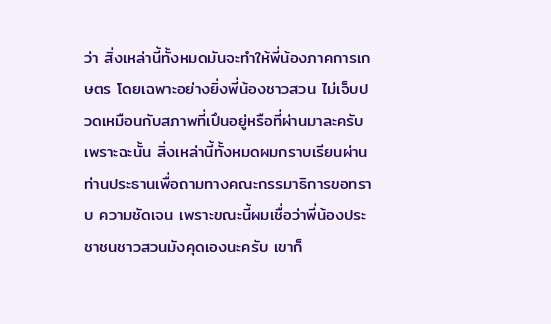ว่า สิ่งเหล่านี้ทั้งหมดมันจะทําให้พี่น้องภาคการเกษตร โดยเฉพาะอย่างยิ่งพี่น้องชาวสวน ไม่เจ็บปวดเหมือนกับสภาพที่เปึนอยู่หรือที่ผ่านมาละครับ เพราะฉะนั้น สิ่งเหล่านี้ทั้งหมดผมกราบเรียนผ่านท่านประธานเพื่อถามทางคณะกรรมาธิการขอทราบ ความชัดเจน เพราะขณะนี้ผมเชื่อว่าพี่น้องประชาชนชาวสวนมังคุดเองนะครับ เขาก็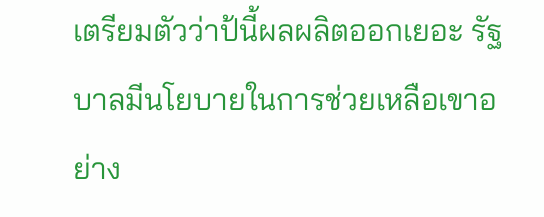เตรียมตัวว่าป้นี้ผลผลิตออกเยอะ รัฐบาลมีนโยบายในการช่วยเหลือเขาอย่าง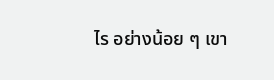ไร อย่างน้อย ๆ เขา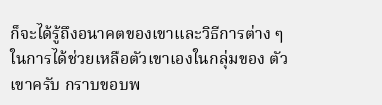ก็จะได้รู้ถึงอนาคตของเขาและวิธีการต่าง ๆ ในการได้ช่วยเหลือตัวเขาเองในกลุ่มของ ตัวเขาครับ กราบขอบพ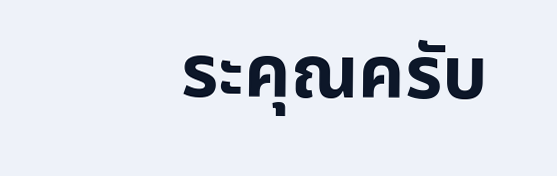ระคุณครับ